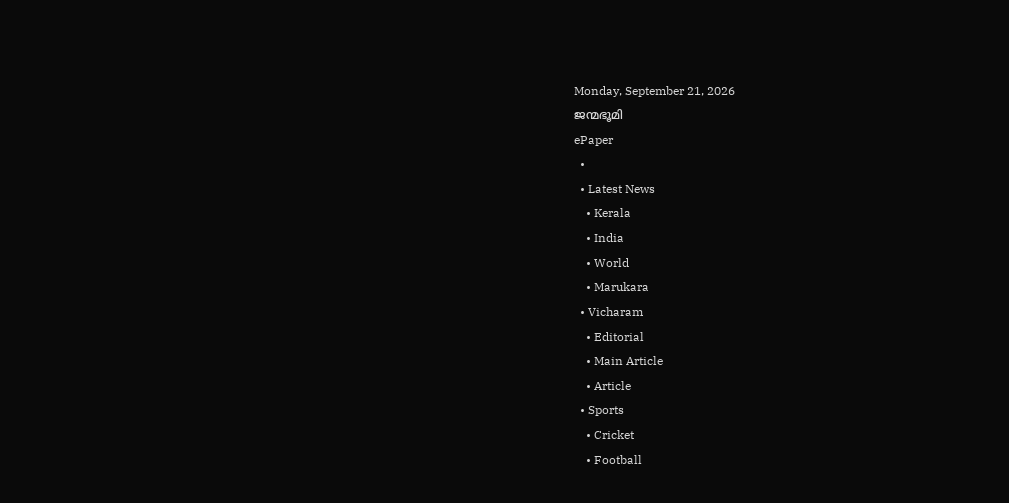Monday, September 21, 2026
ജന്മഭൂമി
ePaper
  •
  • Latest News
    • Kerala
    • India
    • World
    • Marukara
  • Vicharam
    • Editorial
    • Main Article
    • Article
  • Sports
    • Cricket
    • Football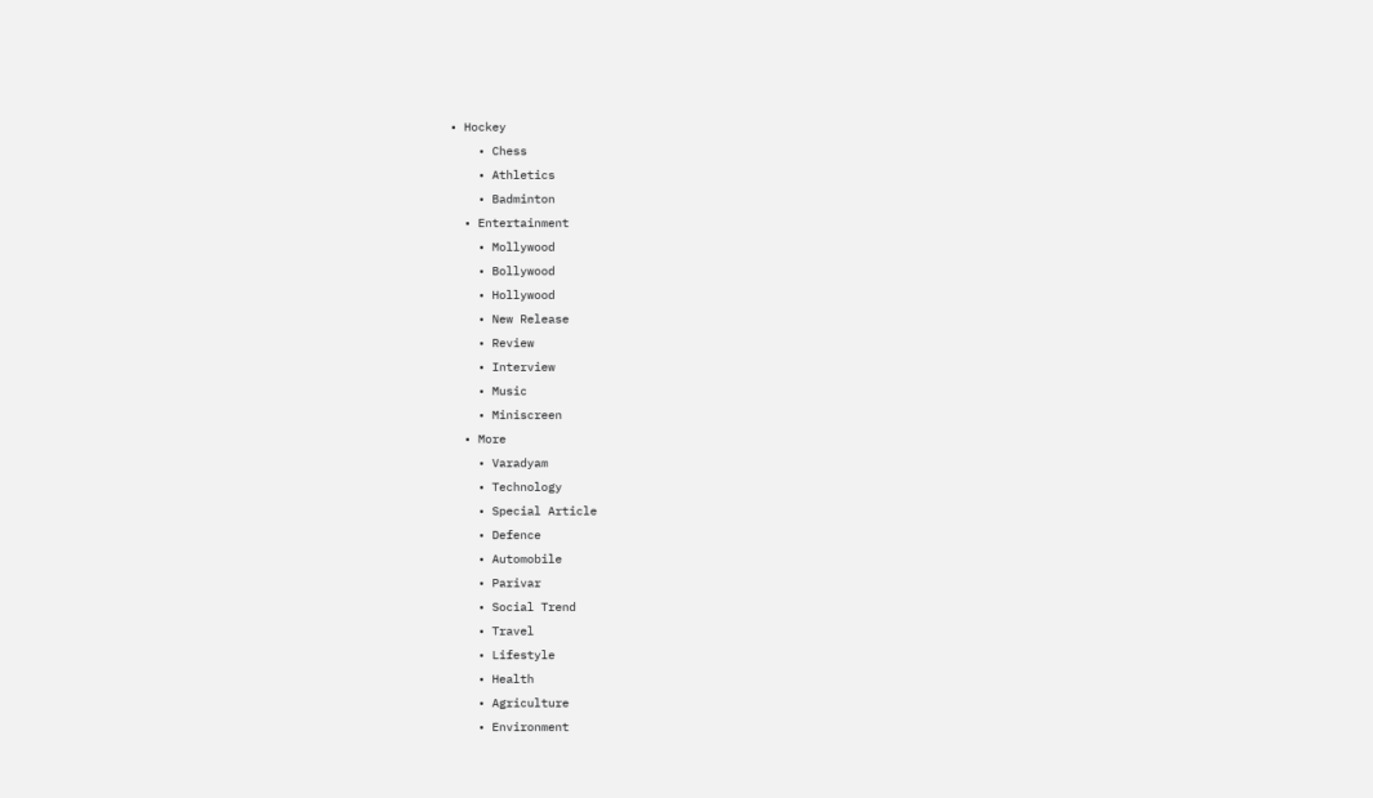• Hockey
    • Chess
    • Athletics
    • Badminton
  • Entertainment
    • Mollywood
    • Bollywood
    • Hollywood
    • New Release
    • Review
    • Interview
    • Music
    • Miniscreen
  • More
    • Varadyam
    • Technology
    • Special Article
    • Defence
    • Automobile
    • Parivar
    • Social Trend
    • Travel
    • Lifestyle
    • Health
    • Agriculture
    • Environment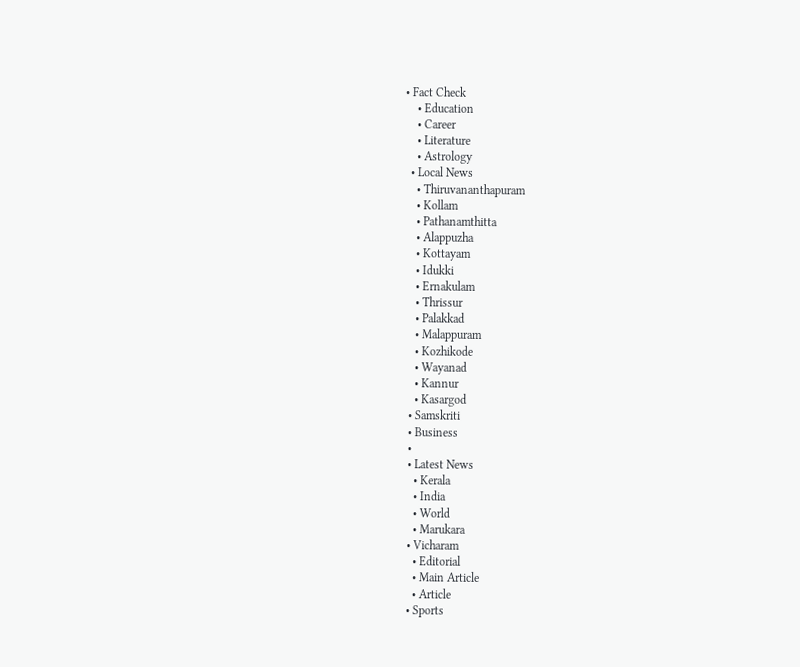• Fact Check
    • Education
    • Career
    • Literature
    • Astrology
  • Local News
    • Thiruvananthapuram
    • Kollam
    • Pathanamthitta
    • Alappuzha
    • Kottayam
    • Idukki
    • Ernakulam
    • Thrissur
    • Palakkad
    • Malappuram
    • Kozhikode
    • Wayanad
    • Kannur
    • Kasargod
  • Samskriti
  • Business
  •
  • Latest News
    • Kerala
    • India
    • World
    • Marukara
  • Vicharam
    • Editorial
    • Main Article
    • Article
  • Sports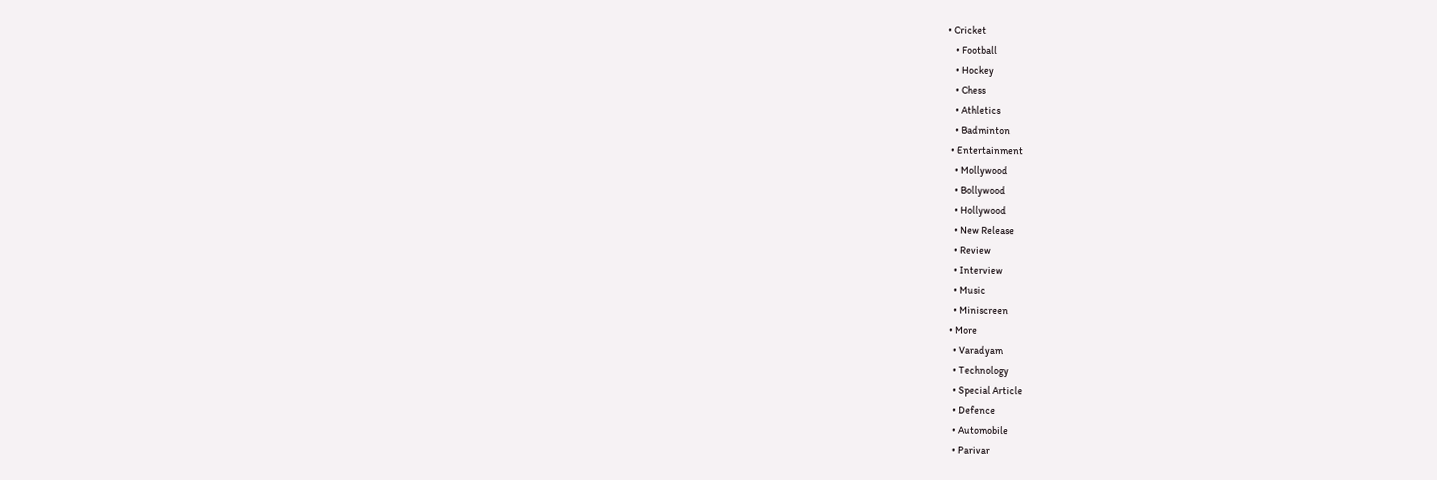• Cricket
    • Football
    • Hockey
    • Chess
    • Athletics
    • Badminton
  • Entertainment
    • Mollywood
    • Bollywood
    • Hollywood
    • New Release
    • Review
    • Interview
    • Music
    • Miniscreen
  • More
    • Varadyam
    • Technology
    • Special Article
    • Defence
    • Automobile
    • Parivar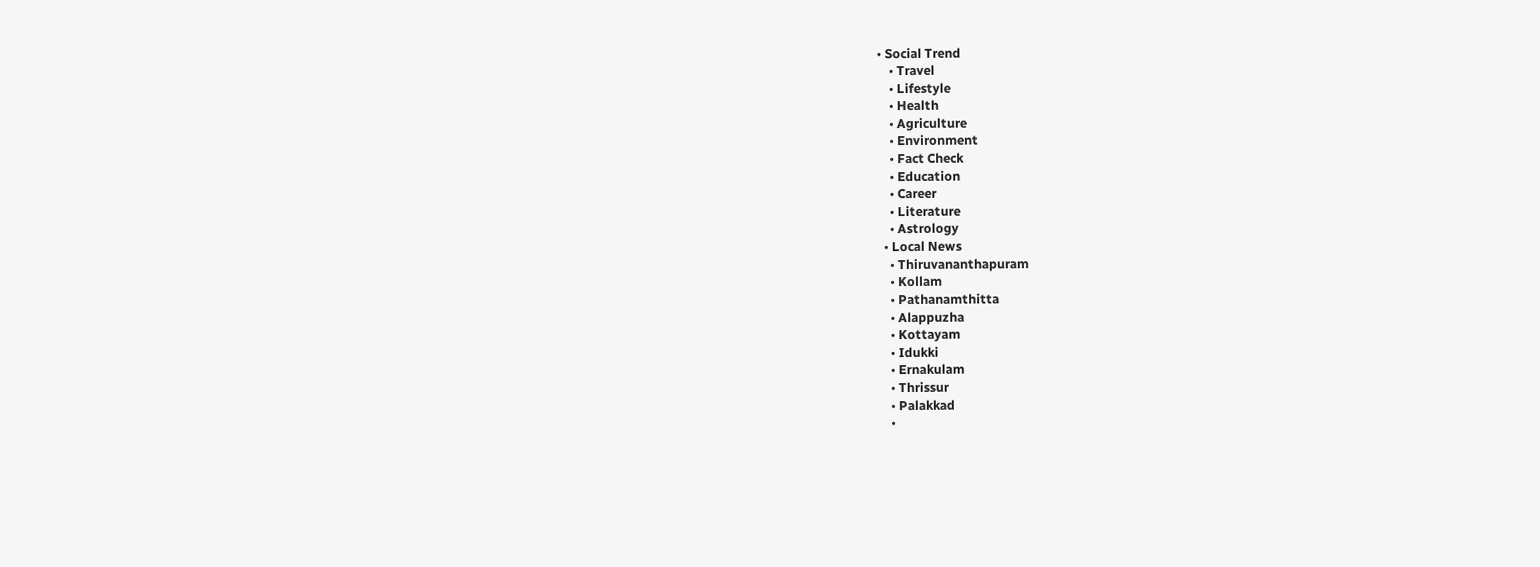• Social Trend
    • Travel
    • Lifestyle
    • Health
    • Agriculture
    • Environment
    • Fact Check
    • Education
    • Career
    • Literature
    • Astrology
  • Local News
    • Thiruvananthapuram
    • Kollam
    • Pathanamthitta
    • Alappuzha
    • Kottayam
    • Idukki
    • Ernakulam
    • Thrissur
    • Palakkad
    •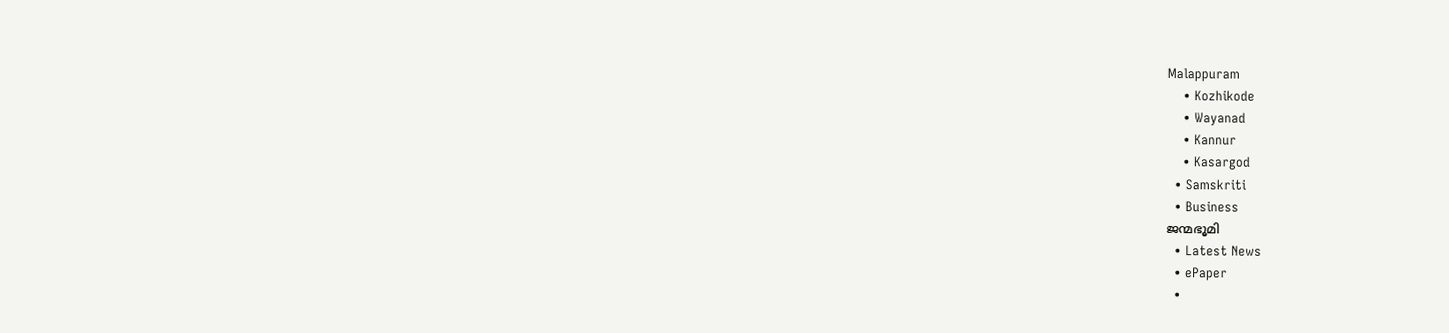Malappuram
    • Kozhikode
    • Wayanad
    • Kannur
    • Kasargod
  • Samskriti
  • Business
ജന്മഭൂമി
  • Latest News
  • ePaper
  •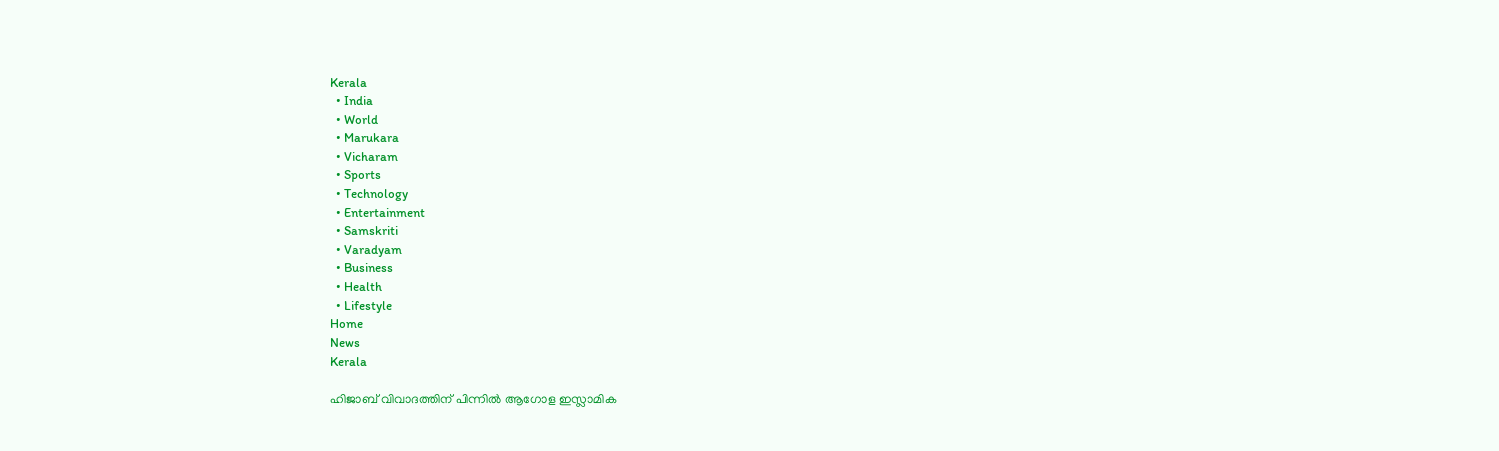Kerala
  • India
  • World
  • Marukara
  • Vicharam
  • Sports
  • Technology
  • Entertainment
  • Samskriti
  • Varadyam
  • Business
  • Health
  • Lifestyle
Home
News
Kerala

ഹിജാബ് വിവാദത്തിന് പിന്നില്‍ ആഗോള ഇസ്ലാമിക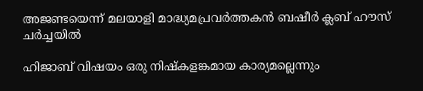അജണ്ടയെന്ന് മലയാളി മാദ്ധ്യമപ്രവർത്തകന്‍ ബഷീര്‍ ക്ലബ് ഹൗസ് ചര്‍ച്ചയില്‍

ഹിജാബ് വിഷയം ഒരു നിഷ്‌കളങ്കമായ കാര്യമല്ലെന്നും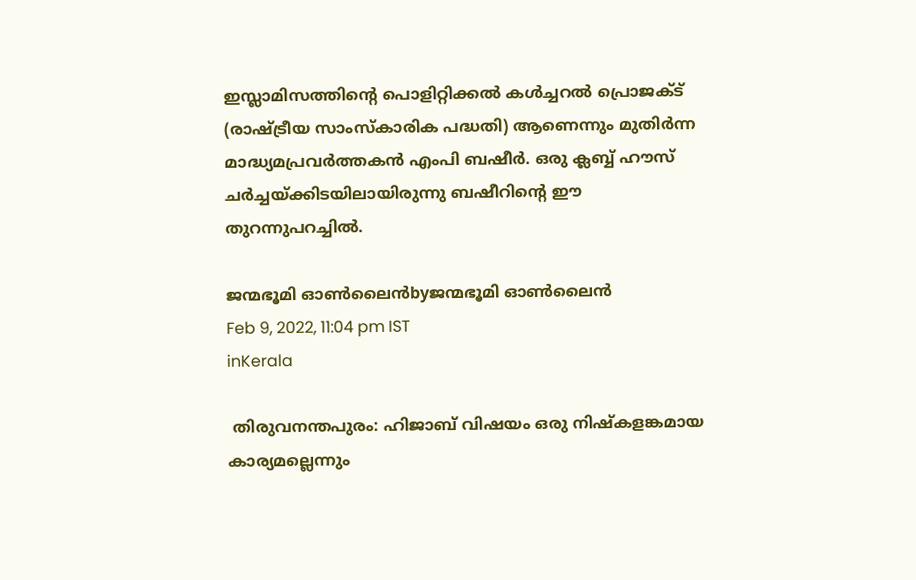ഇസ്ലാമിസത്തിന്റെ പൊളിറ്റിക്കൽ കൾച്ചറൽ പ്രൊജക്ട് (രാഷ്‌ട്രീയ സാംസ്കാരിക പദ്ധതി) ആണെന്നും മുതിർന്ന മാദ്ധ്യമപ്രവർത്തകൻ എംപി ബഷീര്‍. ഒരു ക്ലബ്ബ് ഹൗസ് ചര്‍ച്ചയ്‌ക്കിടയിലായിരുന്നു ബഷീറിന്റെ ഈ തുറന്നുപറച്ചില്‍.

ജന്മഭൂമി ഓണ്‍ലൈന്‍byജന്മഭൂമി ഓണ്‍ലൈന്‍
Feb 9, 2022, 11:04 pm IST
inKerala

 തിരുവനന്തപുരം: ഹിജാബ് വിഷയം ഒരു നിഷ്‌കളങ്കമായ കാര്യമല്ലെന്നും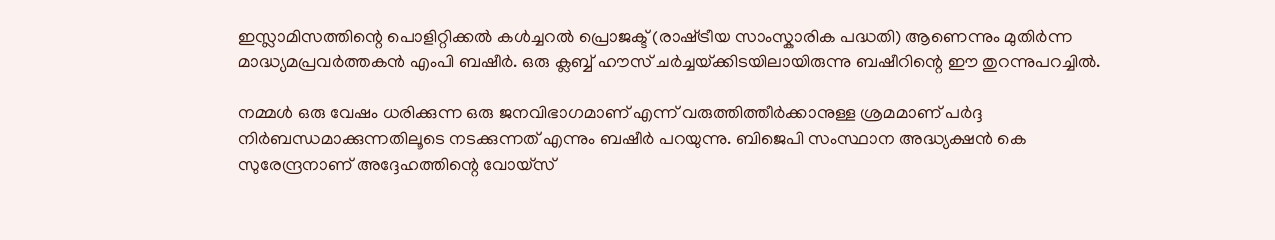ഇസ്ലാമിസത്തിന്റെ പൊളിറ്റിക്കൽ കൾച്ചറൽ പ്രൊജക്ട് (രാഷ്‌ട്രീയ സാംസ്കാരിക പദ്ധതി) ആണെന്നും മുതിർന്ന മാദ്ധ്യമപ്രവർത്തകൻ എംപി ബഷീര്‍. ഒരു ക്ലബ്ബ് ഹൗസ് ചര്‍ച്ചയ്‌ക്കിടയിലായിരുന്നു ബഷീറിന്റെ ഈ തുറന്നുപറച്ചില്‍.

നമ്മൾ ഒരു വേഷം ധരിക്കുന്ന ഒരു ജനവിഭാഗമാണ് എന്ന് വരുത്തിത്തീർക്കാനുള്ള ശ്രമമാണ് പർദ്ദ നിർബന്ധമാക്കുന്നതിലൂടെ നടക്കുന്നത് എന്നും ബഷീര്‍ പറയുന്നു. ബിജെപി സംസ്ഥാന അദ്ധ്യക്ഷൻ കെ സുരേന്ദ്രനാണ് അദ്ദേഹത്തിന്റെ വോയ്‌സ്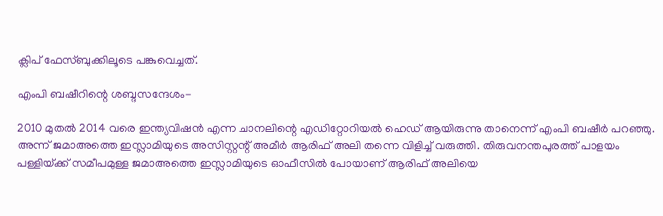ക്ലിപ് ഫേസ്ബുക്കിലൂടെ പങ്കുവെച്ചത്.

എംപി ബഷീറിന്റെ ശബ്ദസന്ദേശം-

2010 മുതൽ 2014 വരെ ഇന്ത്യവിഷൻ എന്ന ചാനലിന്റെ എഡിറ്റോറിയൽ ഹെഡ് ആയിരുന്നു താനെന്ന് എംപി ബഷീർ പറഞ്ഞു. അന്ന് ജമാഅത്തെ ഇസ്ലാമിയുടെ അസിസ്റ്റന്റ് അമീർ ആരിഫ് അലി തന്നെ വിളിച്ച് വരുത്തി. തിരുവനന്തപുരത്ത് പാളയം പള്ളിയ്‌ക്ക് സമീപമുള്ള ജമാഅത്തെ ഇസ്ലാമിയുടെ ഓഫീസിൽ പോയാണ് ആരിഫ് അലിയെ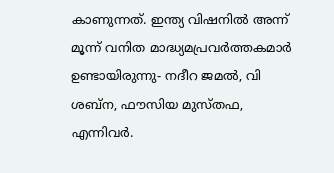കാണുന്നത്. ഇന്ത്യ വിഷനിൽ അന്ന് മൂന്ന് വനിത മാദ്ധ്യമപ്രവർത്തകമാർ ഉണ്ടായിരുന്നു- നദീറ ജമൽ, വി ശബ്ന, ഫൗസിയ മുസ്തഫ, എന്നിവർ.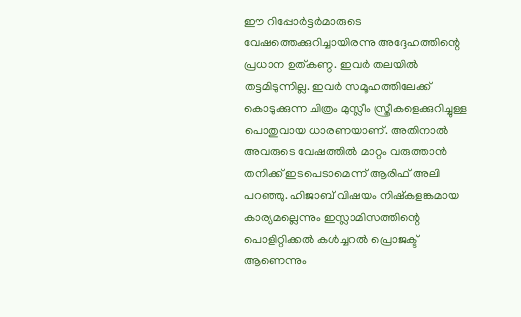ഈ റിപ്പോർട്ടർമാരുടെ വേഷത്തെക്കുറിച്ചായിരന്നു അദ്ദേഹത്തിന്റെ പ്രധാന ഉത്കണ്ഠ. ഇവർ തലയിൽ തട്ടമിടുന്നില്ല. ഇവർ സമൂഹത്തിലേക്ക് കൊടുക്കുന്ന ചിത്രം മുസ്ലീം സ്ത്രീകളെക്കുറിച്ചുള്ള പൊതുവായ ധാരണയാണ്. അതിനാൽ അവരുടെ വേഷത്തിൽ മാറ്റം വരുത്താൻ തനിക്ക് ഇടപെടാമെന്ന് ആരിഫ് അലി പറഞ്ഞു. ഹിജാബ് വിഷയം നിഷ്‌കളങ്കമായ കാര്യമല്ലെന്നും ഇസ്ലാമിസത്തിന്റെ പൊളിറ്റിക്കൽ കൾച്ചറൽ പ്രൊജക്ട് ആണെന്നും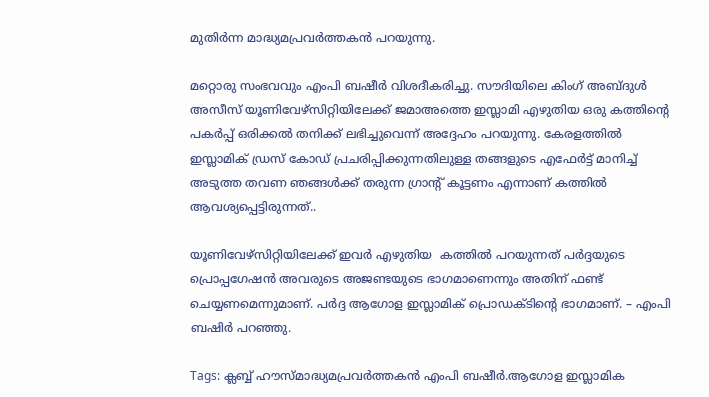മുതിർന്ന മാദ്ധ്യമപ്രവർത്തകൻ പറയുന്നു.

മറ്റൊരു സംഭവവും എംപി ബഷീർ വിശദീകരിച്ചു. സൗദിയിലെ കിംഗ് അബ്ദുൾ അസീസ് യൂണിവേഴ്‌സിറ്റിയിലേക്ക് ജമാഅത്തെ ഇസ്ലാമി എഴുതിയ ഒരു കത്തിന്റെ പകർപ്പ് ഒരിക്കൽ തനിക്ക് ലഭിച്ചുവെന്ന് അദ്ദേഹം പറയുന്നു. കേരളത്തിൽ ഇസ്ലാമിക് ഡ്രസ് കോഡ് പ്രചരിപ്പിക്കുന്നതിലുള്ള തങ്ങളുടെ എഫേർട്ട് മാനിച്ച് അടുത്ത തവണ ഞങ്ങൾക്ക് തരുന്ന ഗ്രാന്‍റ് കൂട്ടണം എന്നാണ് കത്തിൽ ആവശ്യപ്പെട്ടിരുന്നത്..

യൂണിവേഴ്‌സിറ്റിയിലേക്ക് ഇവർ എഴുതിയ  കത്തിൽ പറയുന്നത് പർദ്ദയുടെ പ്രൊപ്പഗേഷൻ അവരുടെ അജണ്ടയുടെ ഭാഗമാണെന്നും അതിന് ഫണ്ട് ചെയ്യണമെന്നുമാണ്. പർദ്ദ ആഗോള ഇസ്ലാമിക് പ്രൊഡക്ടിന്റെ ഭാഗമാണ്. – എംപി ബഷിർ പറഞ്ഞു.

Tags: ക്ലബ്ബ് ഹൗസ്മാദ്ധ്യമപ്രവർത്തകൻ എംപി ബഷീര്‍.ആഗോള ഇസ്ലാമിക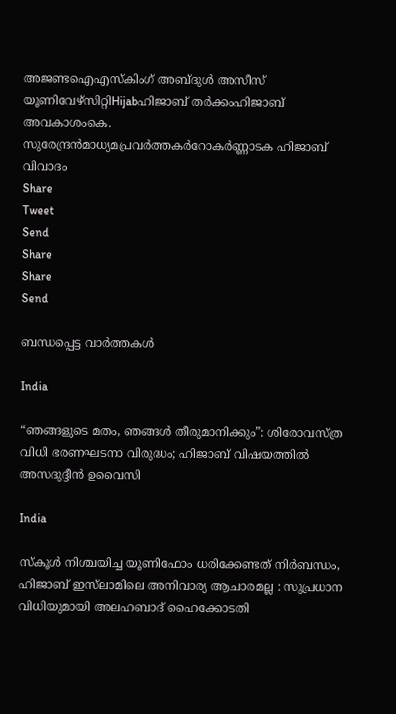അജണ്ടഐഎസ്കിംഗ് അബ്ദുൾ അസീസ് യൂണിവേഴ്‌സിറ്റിHijabഹിജാബ് തര്‍ക്കംഹിജാബ് അവകാശംകെ. സുരേന്ദ്രന്‍മാധ്യമപ്രവര്‍ത്തകര്‍റോകര്‍ണ്ണാടക ഹിജാബ് വിവാദം
Share
Tweet
Send
Share
Share
Send

ബന്ധപ്പെട്ട വാര്‍ത്തകള്‍

India

“ഞങ്ങളുടെ മതം, ഞങ്ങൾ തീരുമാനിക്കും”: ശിരോവസ്ത്ര വിധി ഭരണഘടനാ വിരുദ്ധം; ഹിജാബ് വിഷയത്തിൽ അസദുദ്ദീൻ ഉവൈസി

India

സ്കൂൾ നിശ്ചയിച്ച യൂണിഫോം ധരിക്കേണ്ടത് നിർബന്ധം, ഹിജാബ് ഇസ്‌ലാമിലെ അനിവാര്യ ആചാരമല്ല : സുപ്രധാന വിധിയുമായി അലഹബാദ് ഹൈക്കോടതി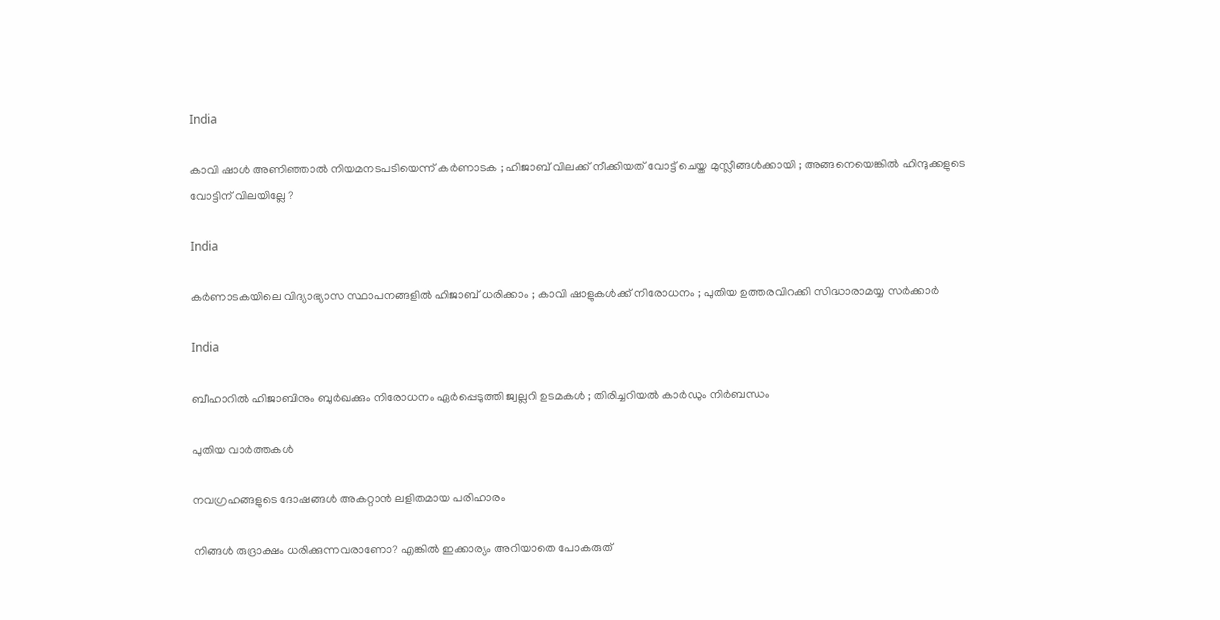India

കാവി ഷാൾ അണിഞ്ഞാൽ നിയമനടപടിയെന്ന് കർണാടക ; ഹിജാബ് വിലക്ക് നീക്കിയത് വോട്ട് ചെയ്ത മുസ്ലീങ്ങൾക്കായി ; അങ്ങനെയെങ്കിൽ ഹിന്ദുക്കളുടെ വോട്ടിന് വിലയില്ലേ ?

India

കർണാടകയിലെ വിദ്യാഭ്യാസ സ്ഥാപനങ്ങളിൽ ഹിജാബ് ധരിക്കാം ; കാവി ഷാളുകൾക്ക് നിരോധനം ; പുതിയ ഉത്തരവിറക്കി സിദ്ധാരാമയ്യ സർക്കാർ

India

ബീഹാറിൽ ഹിജാബിനും ബുർഖക്കും നിരോധനം ഏർപ്പെടുത്തി ജ്വല്ലറി ഉടമകൾ ; തിരിച്ചറിയൽ കാർഡും നിർബന്ധം

പുതിയ വാര്‍ത്തകള്‍

നവഗ്രഹങ്ങളുടെ ദോഷങ്ങൾ അകറ്റാൻ ലളിതമായ പരിഹാരം

നിങ്ങൾ രുദ്രാക്ഷം ധരിക്കുന്നവരാണോ? എങ്കിൽ ഇക്കാര്യം അറിയാതെ പോകരുത്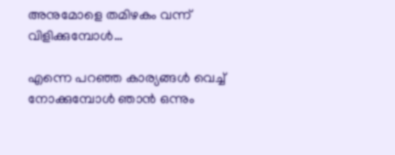അനുമോളെ തമിഴകം വന്ന് വിളിക്കുമ്പോള്‍…

എന്നെ പറഞ്ഞ കാര്യങ്ങൾ വെച്ച് നോക്കുമ്പോൾ ഞാൻ ഒന്നും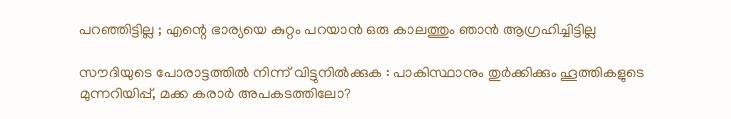പറഞ്ഞി‌ട്ടില്ല ; എന്റെ ഭാര്യയെ കുറ്റം പറയാൻ ഒരു കാലത്തും ഞാൻ ആഗ്രഹിച്ചിട്ടില്ല

സൗദിയുടെ പോരാട്ടത്തിൽ നിന്ന് വിട്ടുനിൽക്കുക : പാകിസ്ഥാനും തുർക്കിക്കും ഹൂത്തികളുടെ മുന്നറിയിപ്പ്, മക്ക കരാർ അപകടത്തിലോ?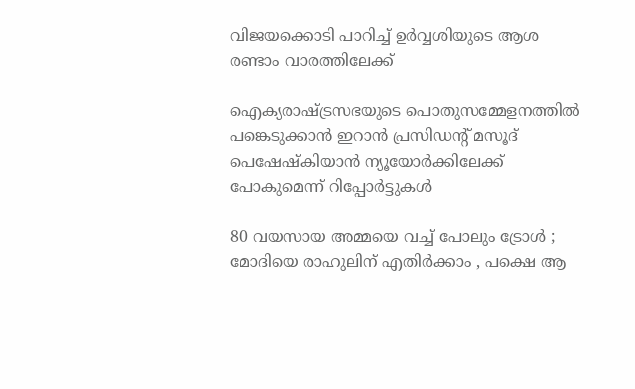വിജയക്കൊടി പാറിച്ച് ഉര്‍വ്വശിയുടെ ആശ രണ്ടാം വാരത്തിലേക്ക്

ഐക്യരാഷ്‌ട്രസഭയുടെ പൊതുസമ്മേളനത്തിൽ പങ്കെടുക്കാൻ ഇറാൻ പ്രസിഡന്റ് മസൂദ് പെഷേഷ്കിയാൻ ന്യൂയോർക്കിലേക്ക് പോകുമെന്ന് റിപ്പോർട്ടുകൾ

80 വയസായ അമ്മയെ വച്ച് പോലും ട്രോൾ ; മോദിയെ രാഹുലിന് എതിർക്കാം , പക്ഷെ ആ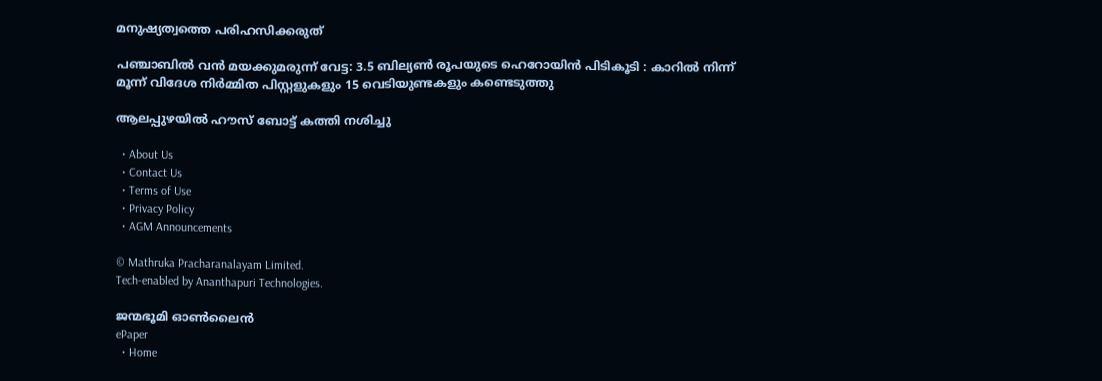മനുഷ്യത്വത്തെ പരിഹസിക്കരുത്

പഞ്ചാബിൽ വൻ മയക്കുമരുന്ന് വേട്ട: 3.5 ബില്യൺ രൂപയുടെ ഹെറോയിൻ പിടികൂടി : കാറിൽ നിന്ന് മൂന്ന് വിദേശ നിർമ്മിത പിസ്റ്റളുകളും 15 വെടിയുണ്ടകളും കണ്ടെടുത്തു

ആലപ്പുഴയില്‍ ഹൗസ് ബോട്ട് കത്തി നശിച്ചു

  • About Us
  • Contact Us
  • Terms of Use
  • Privacy Policy
  • AGM Announcements

© Mathruka Pracharanalayam Limited.
Tech-enabled by Ananthapuri Technologies.

ജന്മഭൂമി ഓണ്‍ലൈന്‍
ePaper
  • Home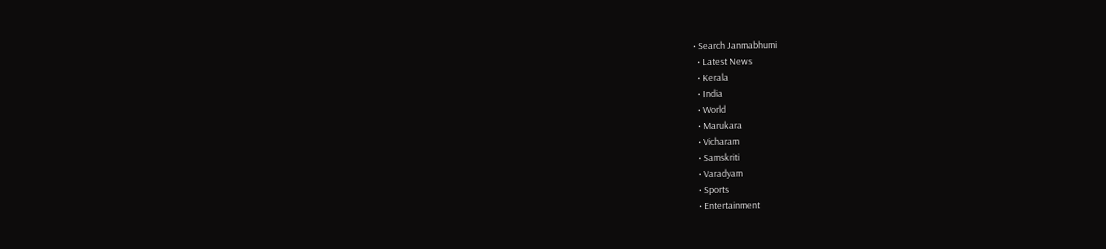• Search Janmabhumi
  • Latest News
  • Kerala
  • India
  • World
  • Marukara
  • Vicharam
  • Samskriti
  • Varadyam
  • Sports
  • Entertainment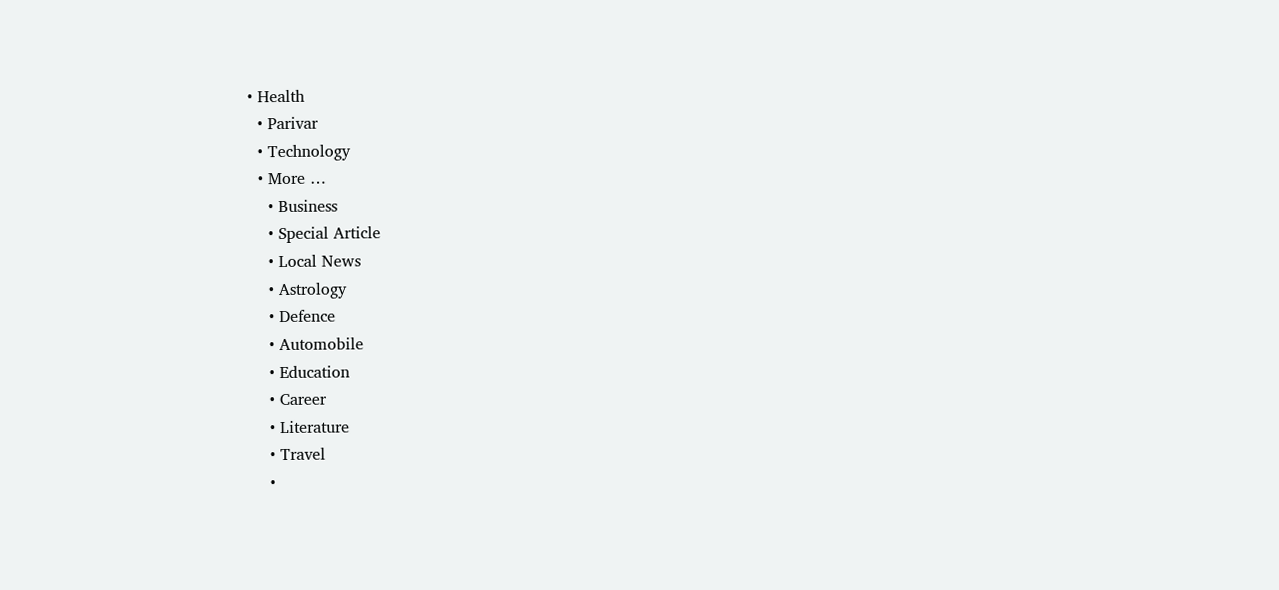• Health
  • Parivar
  • Technology
  • More …
    • Business
    • Special Article
    • Local News
    • Astrology
    • Defence
    • Automobile
    • Education
    • Career
    • Literature
    • Travel
    •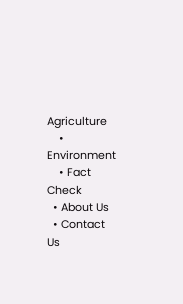Agriculture
    • Environment
    • Fact Check
  • About Us
  • Contact Us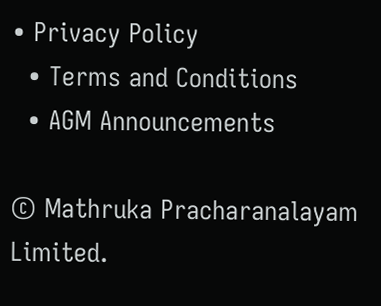• Privacy Policy
  • Terms and Conditions
  • AGM Announcements

© Mathruka Pracharanalayam Limited.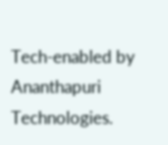Tech-enabled by Ananthapuri Technologies.